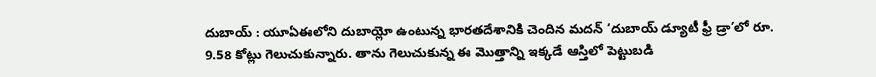దుబాయ్ : యూఏఈలోని దుబాయ్లో ఉంటున్న భారతదేశానికి చెందిన మదన్ ‘దుబాయ్ డ్యూటీ ఫ్రీ డ్రా’లో రూ. 9.58 కోట్లు గెలుచుకున్నారు. తాను గెలుచుకున్న ఈ మొత్తాన్ని ఇక్కడే ఆస్తిలో పెట్టుబడి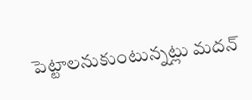పెట్టాలనుకుంటున్నట్లు మదన్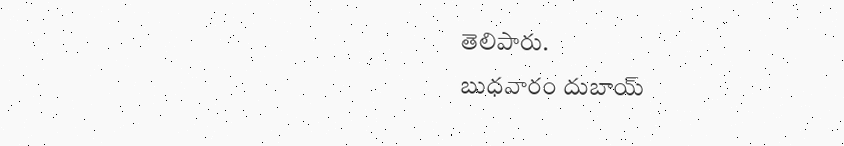తెలిపారు.
బుధవారం దుబాయ్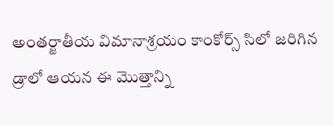అంతర్జాతీయ విమానాశ్రయం కాంకోర్స్ సిలో జరిగిన డ్రాలో ఆయన ఈ మొత్తాన్ని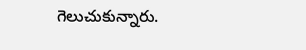గెలుచుకున్నారు.